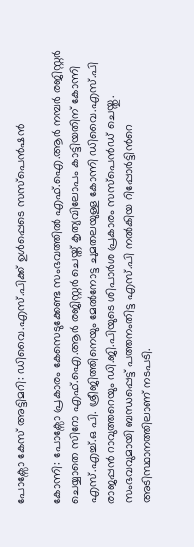പോക്സോ കേസ് അട്ടിമറി: ഡിവൈ.എസ്.പിക്ക് ഉൾപ്പെടെ സസ്പെൻഷൻ

കോന്നി: പോക്സോ പ്രകാരം കേസെടുക്കേണ്ട സംഭവത്തിൽ എഫ്.ഐ.ആർ നമ്പർ രജിസ്റ്റർ ചെയ്യാതെ സിറോ എഫ്.ഐ.ആർ രജിസ്റ്റർ ചെയ്ത് കൃത്യവിലോപം കാട്ടിയതിന് കോന്നി എസ്.എച്ച്.ഒ പി. ശ്രീജിത്തിനെയും മേൽനോട്ട ചുമതലയുള്ള കോന്നി ഡിവൈ.എസ്.പി രാജപ്പൻ റാവുത്തറെയും ഡി.ജി.പിയുടെ ശിപാർശ പ്രകാരം സസ്പെൻഡ്‌ ചെയ്തു. സംഭവവുമായി ബന്ധപ്പെട്ട് പത്തനംതിട്ട എസ്.പി നൽകിയ റിപ്പോർട്ടിന്‍റെ അടിസ്ഥാനത്തിലാണ് നടപടി.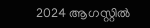2024 ആഗസ്റ്റിൽ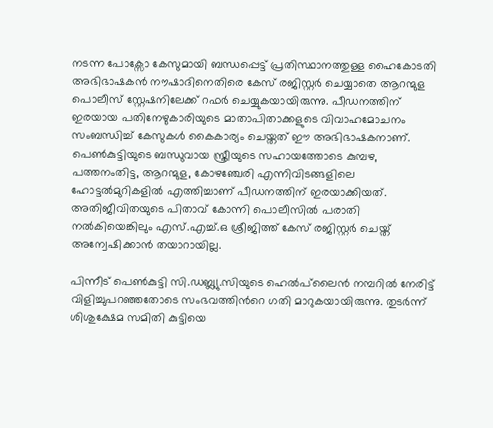നടന്ന പോക്സോ കേസുമായി ബന്ധപ്പെട്ട് പ്രതിസ്ഥാനത്തുള്ള ഹൈകോടതി അഭിഭാഷകൻ നൗഷാദിനെതിരെ കേസ് രജിസ്റ്റർ ചെയ്യാതെ ആറന്മുള പൊലീസ് സ്റ്റേഷനിലേക്ക് റഫർ ചെയ്യുകയായിരുന്നു. പീഡനത്തിന് ഇരയായ പതിനേഴുകാരിയുടെ മാതാപിതാക്കളുടെ വിവാഹമോചനം സംബന്ധിച്ച് കേസുകൾ കൈകാര്യം ചെയ്തത് ഈ അഭിഭാഷകനാണ്. പെൺകുട്ടിയുടെ ബന്ധുവായ സ്ത്രീയുടെ സഹായത്തോടെ കുമ്പഴ, പത്തനംതിട്ട, ആറന്മുള, കോഴഞ്ചേരി എന്നിവിടങ്ങളിലെ ഹോട്ടൽമുറികളിൽ എത്തിച്ചാണ് പീഡനത്തിന് ഇരയാക്കിയത്. അതിജീവിതയുടെ പിതാവ് കോന്നി പൊലീസിൽ പരാതി നൽകിയെങ്കിലും എസ്.എച്ച്.ഒ ശ്രീജിത്ത്‌ കേസ് രജിസ്റ്റർ ചെയ്ത് അന്വേഷിക്കാൻ തയാറായില്ല.

പിന്നീട് പെൺകുട്ടി സി.ഡബ്ല്യു.സിയുടെ ഹെൽപ്‌ലൈൻ നമ്പറിൽ നേരിട്ട് വിളിച്ചുപറഞ്ഞതോടെ സംഭവത്തിന്‍റെ ഗതി മാറുകയായിരുന്നു. തുടർന്ന് ശിശുക്ഷേമ സമിതി കുട്ടിയെ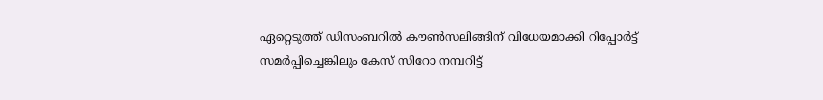ഏറ്റെടുത്ത് ഡിസംബറിൽ കൗൺസലിങ്ങിന് വിധേയമാക്കി റിപ്പോർട്ട് സമർപ്പിച്ചെങ്കിലും കേസ് സിറോ നമ്പറിട്ട്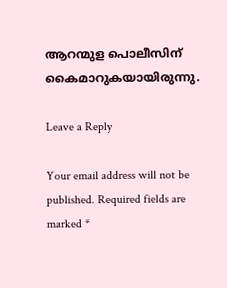ആറന്മുള പൊലീസിന് കൈമാറുകയായിരുന്നു.

Leave a Reply

Your email address will not be published. Required fields are marked *